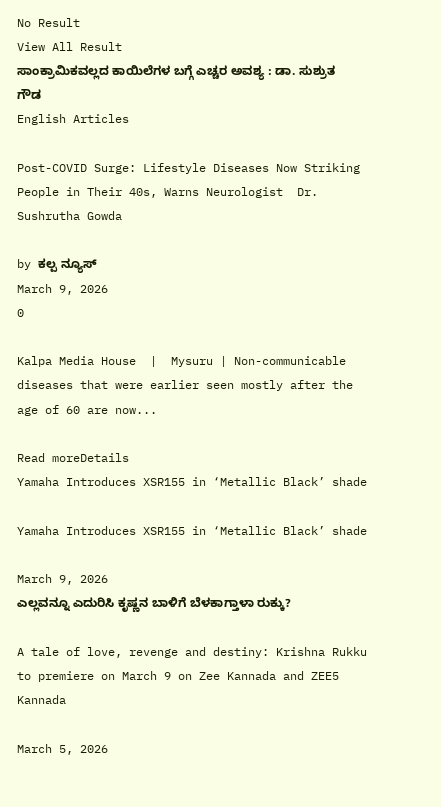No Result
View All Result
ಸಾಂಕ್ರಾಮಿಕವಲ್ಲದ ಕಾಯಿಲೆಗಳ ಬಗ್ಗೆ ಎಚ್ಚರ ಅವಶ್ಯ : ಡಾ. ಸುಶ್ರುತ ಗೌಡ
English Articles

Post-COVID Surge: Lifestyle Diseases Now Striking People in Their 40s, Warns Neurologist  Dr. Sushrutha Gowda

by ಕಲ್ಪ ನ್ಯೂಸ್
March 9, 2026
0

Kalpa Media House  |  Mysuru | Non-communicable diseases that were earlier seen mostly after the age of 60 are now...

Read moreDetails
Yamaha Introduces XSR155 in ‘Metallic Black’ shade

Yamaha Introduces XSR155 in ‘Metallic Black’ shade

March 9, 2026
ಎಲ್ಲವನ್ನೂ ಎದುರಿಸಿ ಕೃಷ್ಣನ ಬಾಳಿಗೆ ಬೆಳಕಾಗ್ತಾಳಾ ರುಕ್ಕು?

A tale of love, revenge and destiny: Krishna Rukku to premiere on March 9 on Zee Kannada and ZEE5 Kannada

March 5, 2026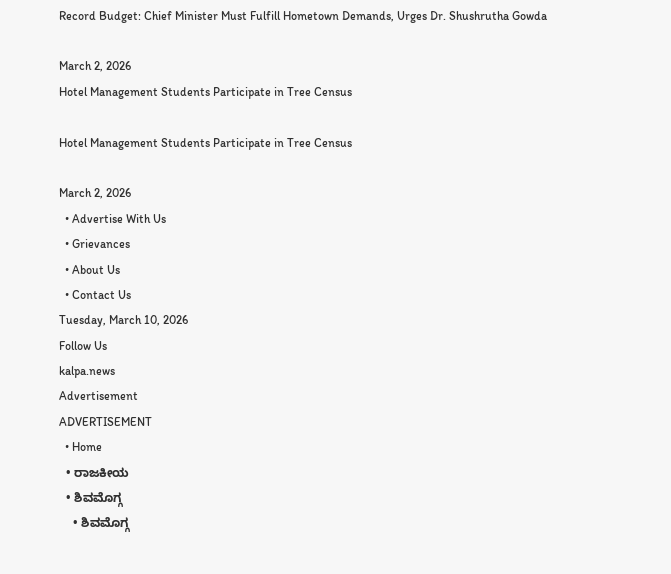Record Budget: Chief Minister Must Fulfill Hometown Demands, Urges Dr. Shushrutha Gowda

March 2, 2026
Hotel Management Students Participate in Tree Census

Hotel Management Students Participate in Tree Census

March 2, 2026
  • Advertise With Us
  • Grievances
  • About Us
  • Contact Us
Tuesday, March 10, 2026
Follow Us
kalpa.news
Advertisement
ADVERTISEMENT
  • Home
  • ರಾಜಕೀಯ
  • ಶಿವಮೊಗ್ಗ
    • ಶಿವಮೊಗ್ಗ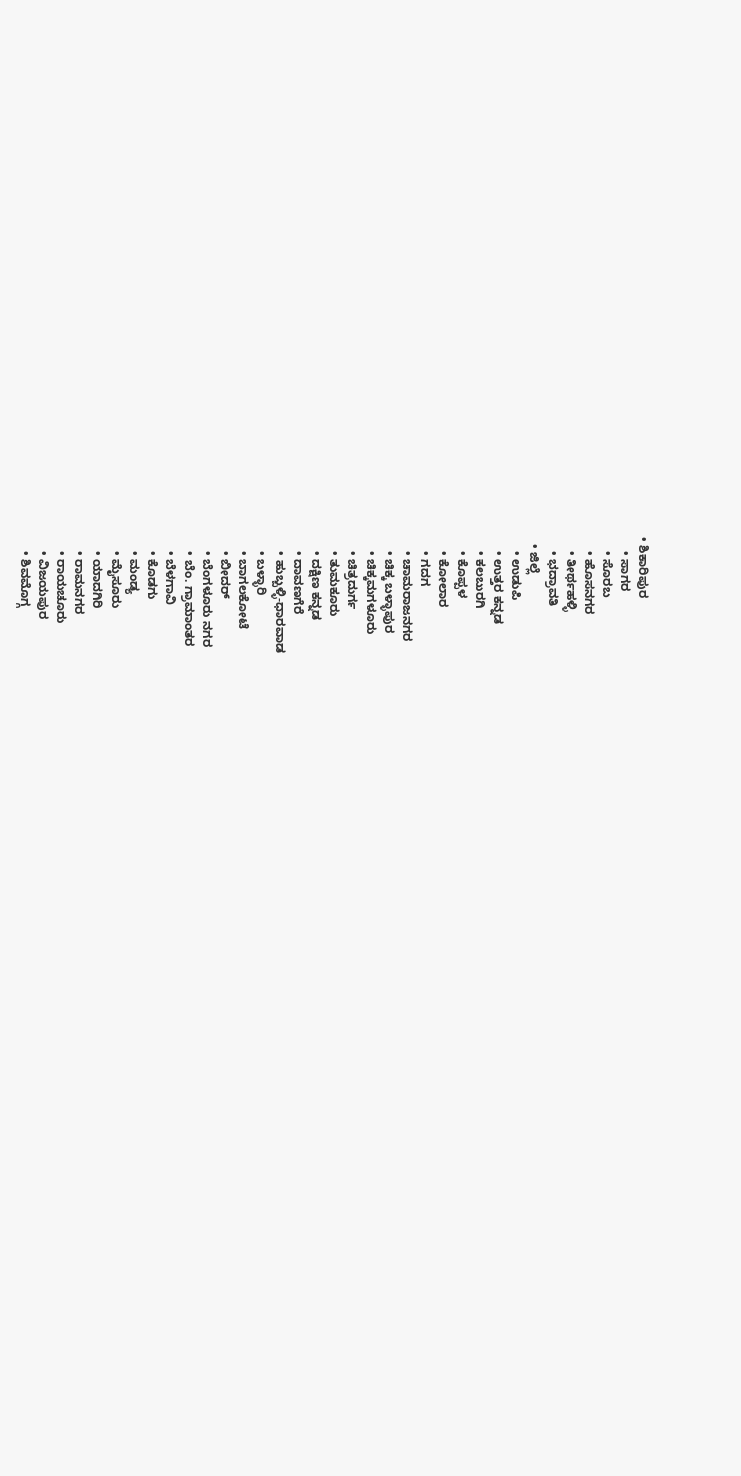• ಶಿಕಾರಿಪುರ
    • ಸಾಗರ
    • ಸೊರಬ
    • ಹೊಸನಗರ
    • ತೀರ್ಥಹಳ್ಳಿ
    • ಭದ್ರಾವತಿ
  • ಜಿಲ್ಲೆ
    • ಉಡುಪಿ
    • ಉತ್ತರ ಕನ್ನಡ
    • ಕಲಬುರಗಿ
    • ಕೊಪ್ಪಳ
    • ಕೋಲಾರ
    • ಗದಗ
    • ಚಾಮರಾಜನಗರ
    • ಚಿಕ್ಕ ಬಳ್ಳಾಪುರ
    • ಚಿಕ್ಕಮಗಳೂರು
    • ಚಿತ್ರದುರ್ಗ
    • ತುಮಕೂರು
    • ದಕ್ಷಿಣ ಕನ್ನಡ
    • ದಾವಣಗೆರೆ
    • ಹುಬ್ಬಳ್ಳಿ-ಧಾರವಾಡ
    • ಬಳ್ಳಾರಿ
    • ಬಾಗಲಕೋಟೆ
    • ಬೀದರ್
    • ಬೆಂಗಳೂರು ನಗರ
    • ಬೆಂ. ಗ್ರಾಮಾಂತರ
    • ಬೆಳಗಾವಿ
    • ಕೊಡಗು
    • ಮಂಡ್ಯ
    • ಮೈಸೂರು
    • ಯಾದಗಿರಿ
    • ರಾಮನಗರ
    • ರಾಯಚೂರು
    • ವಿಜಯಪುರ
    • ಶಿವಮೊಗ್ಗ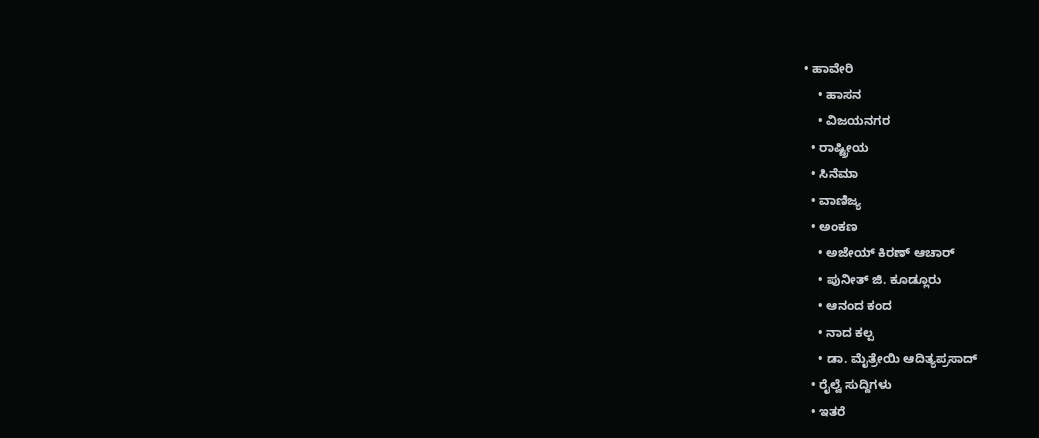• ಹಾವೇರಿ
    • ಹಾಸನ
    • ವಿಜಯನಗರ
  • ರಾಷ್ಟ್ರೀಯ
  • ಸಿನೆಮಾ
  • ವಾಣಿಜ್ಯ
  • ಅಂಕಣ
    • ಅಜೇಯ್ ಕಿರಣ್ ಆಚಾರ್
    • ಪುನೀತ್ ಜಿ. ಕೂಡ್ಲೂರು
    • ಆನಂದ ಕಂದ
    • ನಾದ ಕಲ್ಪ
    • ಡಾ. ಮೈತ್ರೇಯಿ ಆದಿತ್ಯಪ್ರಸಾದ್
  • ರೈಲ್ವೆ ಸುದ್ದಿಗಳು
  • ಇತರೆ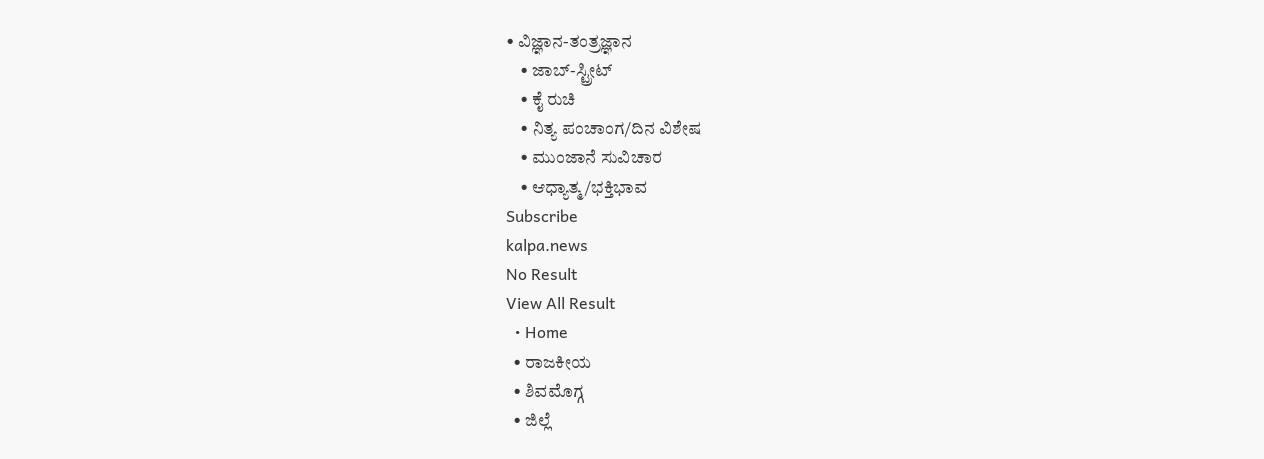• ವಿಜ್ಞಾನ-ತಂತ್ರಜ್ಞಾನ
    • ಜಾಬ್-ಸ್ಟ್ರೀಟ್
    • ಕೈ ರುಚಿ
    • ನಿತ್ಯ ಪಂಚಾಂಗ/ದಿನ ವಿಶೇಷ
    • ಮುಂಜಾನೆ ಸುವಿಚಾರ
    • ಆಧ್ಯಾತ್ಮ/ಭಕ್ತಿಭಾವ
Subscribe
kalpa.news
No Result
View All Result
  • Home
  • ರಾಜಕೀಯ
  • ಶಿವಮೊಗ್ಗ
  • ಜಿಲ್ಲೆ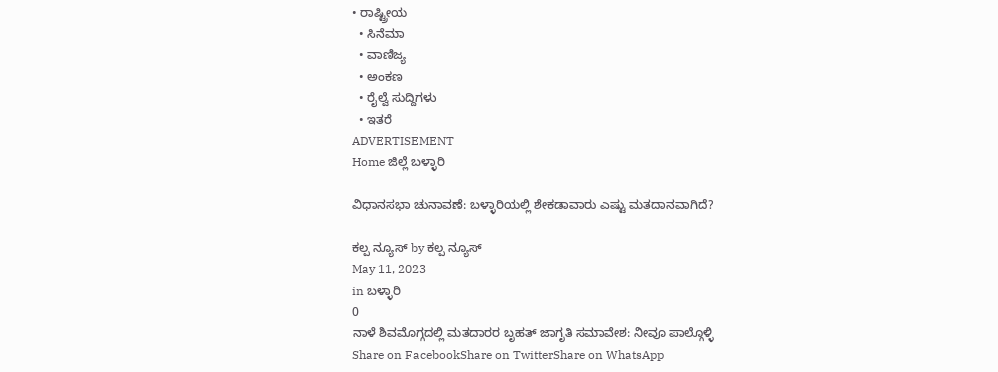• ರಾಷ್ಟ್ರೀಯ
  • ಸಿನೆಮಾ
  • ವಾಣಿಜ್ಯ
  • ಅಂಕಣ
  • ರೈಲ್ವೆ ಸುದ್ದಿಗಳು
  • ಇತರೆ
ADVERTISEMENT
Home ಜಿಲ್ಲೆ ಬಳ್ಳಾರಿ

ವಿಧಾನಸಭಾ ಚುನಾವಣೆ: ಬಳ್ಳಾರಿಯಲ್ಲಿ ಶೇಕಡಾವಾರು ಎಷ್ಟು ಮತದಾನವಾಗಿದೆ?

ಕಲ್ಪ ನ್ಯೂಸ್ by ಕಲ್ಪ ನ್ಯೂಸ್
May 11, 2023
in ಬಳ್ಳಾರಿ
0
ನಾಳೆ ಶಿವಮೊಗ್ಗದಲ್ಲಿ ಮತದಾರರ ಬೃಹತ್ ಜಾಗೃತಿ ಸಮಾವೇಶ: ನೀವೂ ಪಾಲ್ಗೊಳ್ಳಿ
Share on FacebookShare on TwitterShare on WhatsApp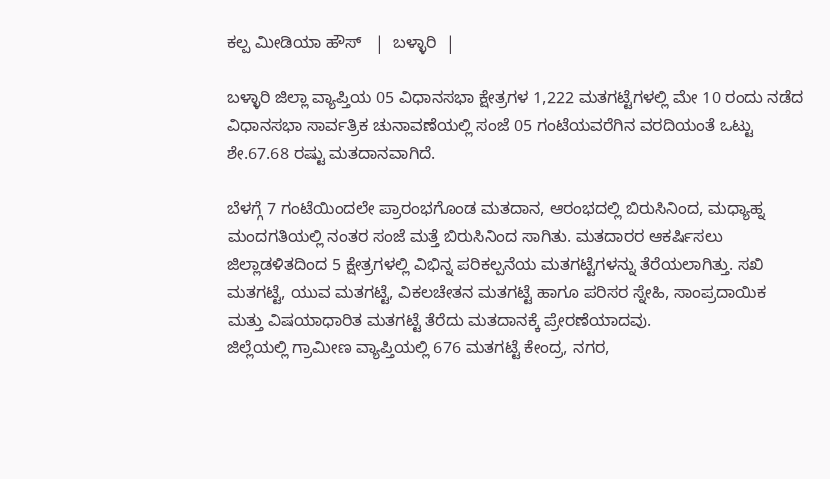ಕಲ್ಪ ಮೀಡಿಯಾ ಹೌಸ್   |  ಬಳ್ಳಾರಿ  |

ಬಳ್ಳಾರಿ ಜಿಲ್ಲಾ ವ್ಯಾಪ್ತಿಯ 05 ವಿಧಾನಸಭಾ ಕ್ಷೇತ್ರಗಳ 1,222 ಮತಗಟ್ಟೆಗಳಲ್ಲಿ ಮೇ 10 ರಂದು ನಡೆದ ವಿಧಾನಸಭಾ ಸಾರ್ವತ್ರಿಕ ಚುನಾವಣೆಯಲ್ಲಿ ಸಂಜೆ 05 ಗಂಟೆಯವರೆಗಿನ ವರದಿಯಂತೆ ಒಟ್ಟು ಶೇ.67.68 ರಷ್ಟು ಮತದಾನವಾಗಿದೆ.

ಬೆಳಗ್ಗೆ 7 ಗಂಟೆಯಿಂದಲೇ ಪ್ರಾರಂಭಗೊಂಡ ಮತದಾನ, ಆರಂಭದಲ್ಲಿ ಬಿರುಸಿನಿಂದ, ಮಧ್ಯಾಹ್ನ ಮಂದಗತಿಯಲ್ಲಿ ನಂತರ ಸಂಜೆ ಮತ್ತೆ ಬಿರುಸಿನಿಂದ ಸಾಗಿತು. ಮತದಾರರ ಆಕರ್ಷಿಸಲು ಜಿಲ್ಲಾಡಳಿತದಿಂದ 5 ಕ್ಷೇತ್ರಗಳಲ್ಲಿ ವಿಭಿನ್ನ ಪರಿಕಲ್ಪನೆಯ ಮತಗಟ್ಟೆಗಳನ್ನು ತೆರೆಯಲಾಗಿತ್ತು. ಸಖಿ ಮತಗಟ್ಟೆ, ಯುವ ಮತಗಟ್ಟೆ, ವಿಕಲಚೇತನ ಮತಗಟ್ಟೆ ಹಾಗೂ ಪರಿಸರ ಸ್ನೇಹಿ, ಸಾಂಪ್ರದಾಯಿಕ ಮತ್ತು ವಿಷಯಾಧಾರಿತ ಮತಗಟ್ಟೆ ತೆರೆದು ಮತದಾನಕ್ಕೆ ಪ್ರೇರಣೆಯಾದವು.
ಜಿಲ್ಲೆಯಲ್ಲಿ ಗ್ರಾಮೀಣ ವ್ಯಾಪ್ತಿಯಲ್ಲಿ 676 ಮತಗಟ್ಟೆ ಕೇಂದ್ರ, ನಗರ,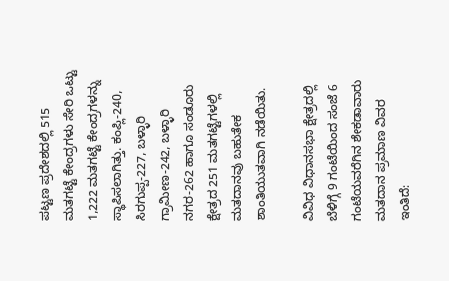ಪಟ್ಟಣ ಪ್ರದೇಶದಲ್ಲಿ 515 ಮತಗಟ್ಟೆ ಕೇಂದ್ರಗಳು ಸೇರಿ ಒಟ್ಟು 1,222 ಮತಗಟ್ಟೆ ಕೇಂದ್ರಗಳನ್ನು ಸ್ಥಾಪಿಸಲಾಗಿತ್ತು. ಕಂಪ್ಲಿ-240, ಸಿರಗುಪ್ಪ-227, ಬಳ್ಳಾರಿ ಗ್ರಾಮೀಣ-242, ಬಳ್ಳಾರಿ ನಗರ-262 ಹಾಗೂ ಸಂಡೂರು ಕ್ಷೇತ್ರದ 251 ಮತಗಟ್ಟೆಗಳಲ್ಲಿ ಮತದಾನವು ಬಹುತೇಕ ಶಾಂತಿಯುತವಾಗಿ ನಡೆಯಿತು.

ವಿವಿಧ ವಿಧಾನಸಭಾ ಕ್ಷೇತ್ರದಲ್ಲಿ ಬೆಳಿಗ್ಗೆ 9 ಗಂಟೆಯಿಂದ ಸಂಜೆ 6 ಗಂಟೆಯವರೆಗಿನ ಶೇಕಡಾವಾರು ಮತದಾನ ಪ್ರಮಾಣ ವಿವರ ಇಂತಿದೆ: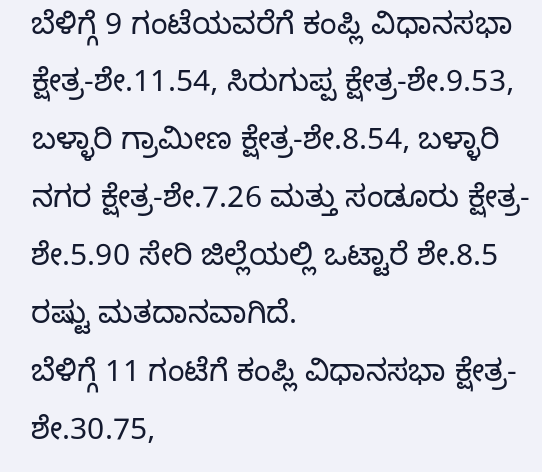ಬೆಳಿಗ್ಗೆ 9 ಗಂಟೆಯವರೆಗೆ ಕಂಪ್ಲಿ ವಿಧಾನಸಭಾ ಕ್ಷೇತ್ರ-ಶೇ.11.54, ಸಿರುಗುಪ್ಪ ಕ್ಷೇತ್ರ-ಶೇ.9.53, ಬಳ್ಳಾರಿ ಗ್ರಾಮೀಣ ಕ್ಷೇತ್ರ-ಶೇ.8.54, ಬಳ್ಳಾರಿ ನಗರ ಕ್ಷೇತ್ರ-ಶೇ.7.26 ಮತ್ತು ಸಂಡೂರು ಕ್ಷೇತ್ರ-ಶೇ.5.90 ಸೇರಿ ಜಿಲ್ಲೆಯಲ್ಲಿ ಒಟ್ಟಾರೆ ಶೇ.8.5 ರಷ್ಟು ಮತದಾನವಾಗಿದೆ.
ಬೆಳಿಗ್ಗೆ 11 ಗಂಟೆಗೆ ಕಂಪ್ಲಿ ವಿಧಾನಸಭಾ ಕ್ಷೇತ್ರ-ಶೇ.30.75,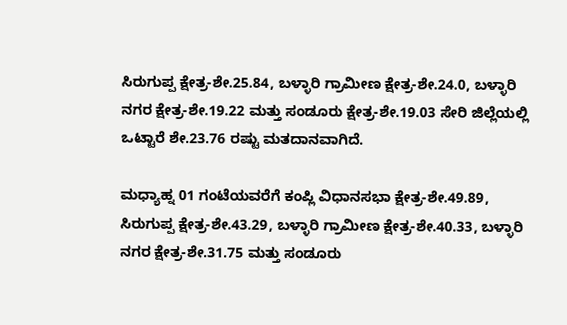ಸಿರುಗುಪ್ಪ ಕ್ಷೇತ್ರ-ಶೇ.25.84, ಬಳ್ಳಾರಿ ಗ್ರಾಮೀಣ ಕ್ಷೇತ್ರ-ಶೇ.24.0, ಬಳ್ಳಾರಿ ನಗರ ಕ್ಷೇತ್ರ-ಶೇ.19.22 ಮತ್ತು ಸಂಡೂರು ಕ್ಷೇತ್ರ-ಶೇ.19.03 ಸೇರಿ ಜಿಲ್ಲೆಯಲ್ಲಿ ಒಟ್ಟಾರೆ ಶೇ.23.76 ರಷ್ಟು ಮತದಾನವಾಗಿದೆ.

ಮಧ್ಯಾಹ್ನ 01 ಗಂಟೆಯವರೆಗೆ ಕಂಪ್ಲಿ ವಿಧಾನಸಭಾ ಕ್ಷೇತ್ರ-ಶೇ.49.89, ಸಿರುಗುಪ್ಪ ಕ್ಷೇತ್ರ-ಶೇ.43.29, ಬಳ್ಳಾರಿ ಗ್ರಾಮೀಣ ಕ್ಷೇತ್ರ-ಶೇ.40.33, ಬಳ್ಳಾರಿ ನಗರ ಕ್ಷೇತ್ರ-ಶೇ.31.75 ಮತ್ತು ಸಂಡೂರು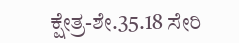ಕ್ಷೇತ್ರ-ಶೇ.35.18 ಸೇರಿ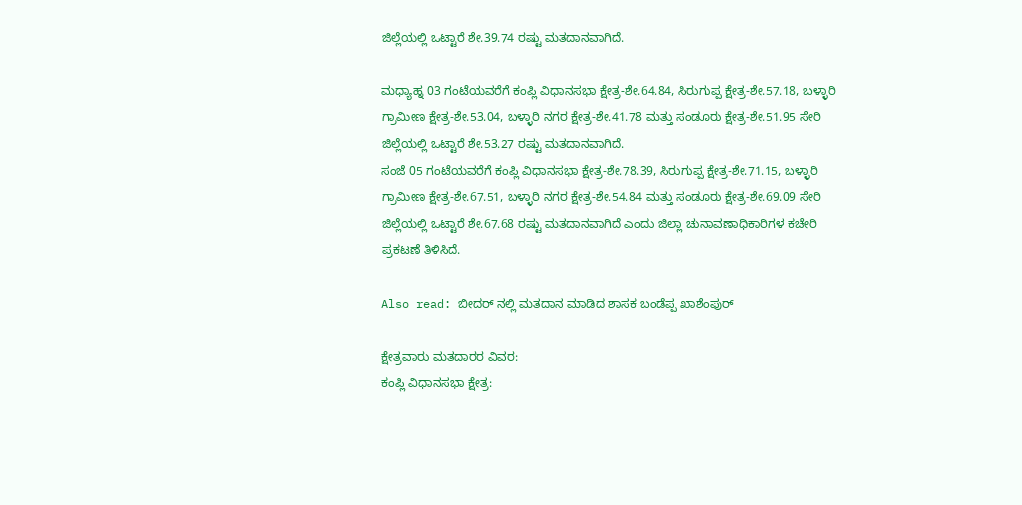ಜಿಲ್ಲೆಯಲ್ಲಿ ಒಟ್ಟಾರೆ ಶೇ.39.74 ರಷ್ಟು ಮತದಾನವಾಗಿದೆ.

ಮಧ್ಯಾಹ್ನ 03 ಗಂಟೆಯವರೆಗೆ ಕಂಪ್ಲಿ ವಿಧಾನಸಭಾ ಕ್ಷೇತ್ರ-ಶೇ.64.84, ಸಿರುಗುಪ್ಪ ಕ್ಷೇತ್ರ-ಶೇ.57.18, ಬಳ್ಳಾರಿ ಗ್ರಾಮೀಣ ಕ್ಷೇತ್ರ-ಶೇ.53.04, ಬಳ್ಳಾರಿ ನಗರ ಕ್ಷೇತ್ರ-ಶೇ.41.78 ಮತ್ತು ಸಂಡೂರು ಕ್ಷೇತ್ರ-ಶೇ.51.95 ಸೇರಿ ಜಿಲ್ಲೆಯಲ್ಲಿ ಒಟ್ಟಾರೆ ಶೇ.53.27 ರಷ್ಟು ಮತದಾನವಾಗಿದೆ.
ಸಂಜೆ 05 ಗಂಟೆಯವರೆಗೆ ಕಂಪ್ಲಿ ವಿಧಾನಸಭಾ ಕ್ಷೇತ್ರ-ಶೇ.78.39, ಸಿರುಗುಪ್ಪ ಕ್ಷೇತ್ರ-ಶೇ.71.15, ಬಳ್ಳಾರಿ ಗ್ರಾಮೀಣ ಕ್ಷೇತ್ರ-ಶೇ.67.51, ಬಳ್ಳಾರಿ ನಗರ ಕ್ಷೇತ್ರ-ಶೇ.54.84 ಮತ್ತು ಸಂಡೂರು ಕ್ಷೇತ್ರ-ಶೇ.69.09 ಸೇರಿ ಜಿಲ್ಲೆಯಲ್ಲಿ ಒಟ್ಟಾರೆ ಶೇ.67.68 ರಷ್ಟು ಮತದಾನವಾಗಿದೆ ಎಂದು ಜಿಲ್ಲಾ ಚುನಾವಣಾಧಿಕಾರಿಗಳ ಕಚೇರಿ ಪ್ರಕಟಣೆ ತಿಳಿಸಿದೆ.

Also read: ಬೀದರ್ ನಲ್ಲಿ ಮತದಾನ ಮಾಡಿದ ಶಾಸಕ ಬಂಡೆಪ್ಪ ಖಾಶೆಂಪುರ್

ಕ್ಷೇತ್ರವಾರು ಮತದಾರರ ವಿವರ:
ಕಂಪ್ಲಿ ವಿಧಾನಸಭಾ ಕ್ಷೇತ್ರ: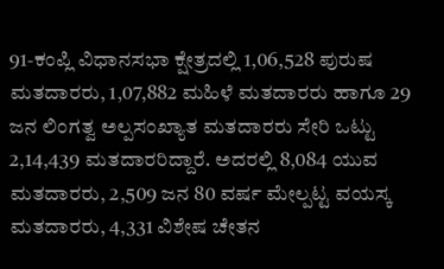91-ಕಂಪ್ಲಿ ವಿಧಾನಸಭಾ ಕ್ಷೇತ್ರದಲ್ಲಿ 1,06,528 ಪುರುಷ ಮತದಾರರು, 1,07,882 ಮಹಿಳೆ ಮತದಾರರು ಹಾಗೂ 29 ಜನ ಲಿಂಗತ್ವ ಅಲ್ಪಸಂಖ್ಯಾತ ಮತದಾರರು ಸೇರಿ ಒಟ್ಟು 2,14,439 ಮತದಾರರಿದ್ದಾರೆ. ಅದರಲ್ಲಿ 8,084 ಯುವ ಮತದಾರರು, 2,509 ಜನ 80 ವರ್ಷ ಮೇಲ್ಪಟ್ಟ ವಯಸ್ಕ ಮತದಾರರು, 4,331 ವಿಶೇಷ ಚೇತನ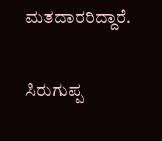ಮತದಾರರಿದ್ದಾರೆ.

ಸಿರುಗುಪ್ಪ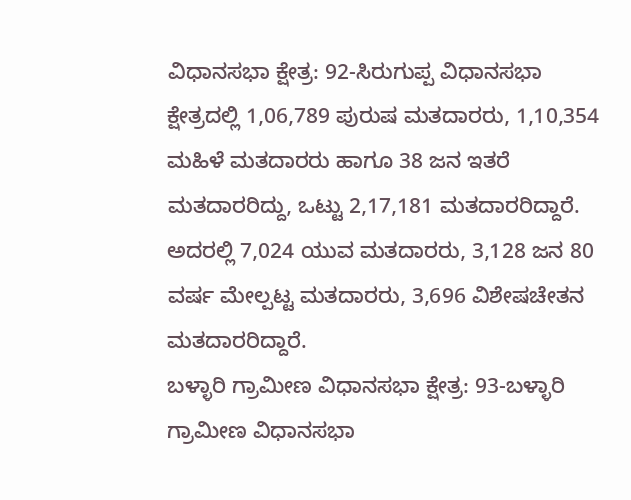ವಿಧಾನಸಭಾ ಕ್ಷೇತ್ರ: 92-ಸಿರುಗುಪ್ಪ ವಿಧಾನಸಭಾ ಕ್ಷೇತ್ರದಲ್ಲಿ 1,06,789 ಪುರುಷ ಮತದಾರರು, 1,10,354 ಮಹಿಳೆ ಮತದಾರರು ಹಾಗೂ 38 ಜನ ಇತರೆ ಮತದಾರರಿದ್ದು, ಒಟ್ಟು 2,17,181 ಮತದಾರರಿದ್ದಾರೆ. ಅದರಲ್ಲಿ 7,024 ಯುವ ಮತದಾರರು, 3,128 ಜನ 80 ವರ್ಷ ಮೇಲ್ಪಟ್ಟ ಮತದಾರರು, 3,696 ವಿಶೇಷಚೇತನ ಮತದಾರರಿದ್ದಾರೆ.
ಬಳ್ಳಾರಿ ಗ್ರಾಮೀಣ ವಿಧಾನಸಭಾ ಕ್ಷೇತ್ರ: 93-ಬಳ್ಳಾರಿ ಗ್ರಾಮೀಣ ವಿಧಾನಸಭಾ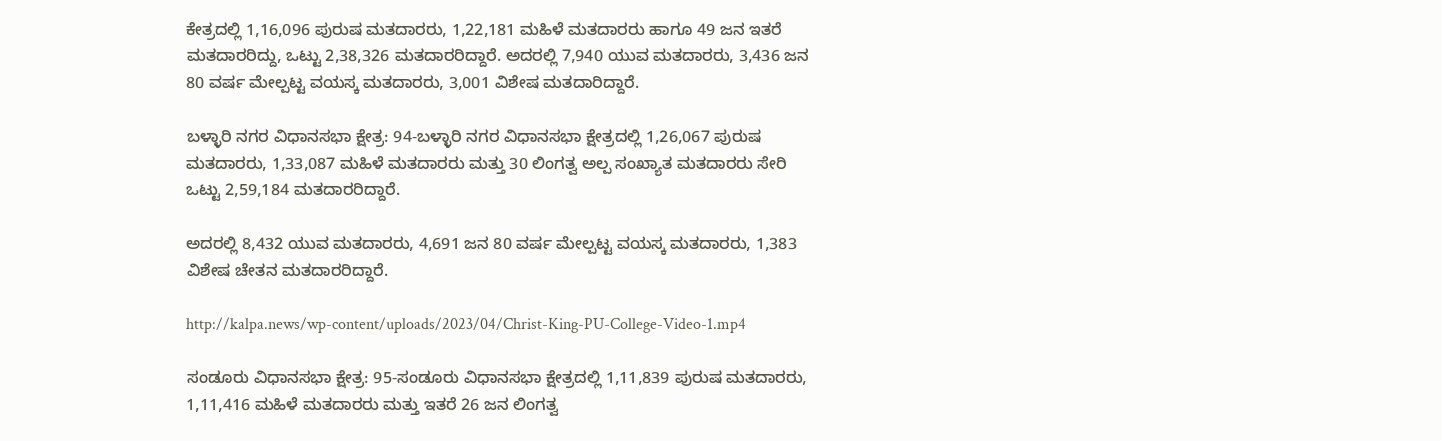ಕೇತ್ರದಲ್ಲಿ 1,16,096 ಪುರುಷ ಮತದಾರರು, 1,22,181 ಮಹಿಳೆ ಮತದಾರರು ಹಾಗೂ 49 ಜನ ಇತರೆ ಮತದಾರರಿದ್ದು, ಒಟ್ಟು 2,38,326 ಮತದಾರರಿದ್ದಾರೆ. ಅದರಲ್ಲಿ 7,940 ಯುವ ಮತದಾರರು, 3,436 ಜನ 80 ವರ್ಷ ಮೇಲ್ಪಟ್ಟ ವಯಸ್ಕ ಮತದಾರರು, 3,001 ವಿಶೇಷ ಮತದಾರಿದ್ದಾರೆ.

ಬಳ್ಳಾರಿ ನಗರ ವಿಧಾನಸಭಾ ಕ್ಷೇತ್ರ: 94-ಬಳ್ಳಾರಿ ನಗರ ವಿಧಾನಸಭಾ ಕ್ಷೇತ್ರದಲ್ಲಿ 1,26,067 ಪುರುಷ ಮತದಾರರು, 1,33,087 ಮಹಿಳೆ ಮತದಾರರು ಮತ್ತು 30 ಲಿಂಗತ್ವ ಅಲ್ಪ ಸಂಖ್ಯಾತ ಮತದಾರರು ಸೇರಿ ಒಟ್ಟು 2,59,184 ಮತದಾರರಿದ್ದಾರೆ.

ಅದರಲ್ಲಿ 8,432 ಯುವ ಮತದಾರರು, 4,691 ಜನ 80 ವರ್ಷ ಮೇಲ್ಪಟ್ಟ ವಯಸ್ಕ ಮತದಾರರು, 1,383 ವಿಶೇಷ ಚೇತನ ಮತದಾರರಿದ್ದಾರೆ.

http://kalpa.news/wp-content/uploads/2023/04/Christ-King-PU-College-Video-1.mp4

ಸಂಡೂರು ವಿಧಾನಸಭಾ ಕ್ಷೇತ್ರ: 95-ಸಂಡೂರು ವಿಧಾನಸಭಾ ಕ್ಷೇತ್ರದಲ್ಲಿ 1,11,839 ಪುರುಷ ಮತದಾರರು, 1,11,416 ಮಹಿಳೆ ಮತದಾರರು ಮತ್ತು ಇತರೆ 26 ಜನ ಲಿಂಗತ್ವ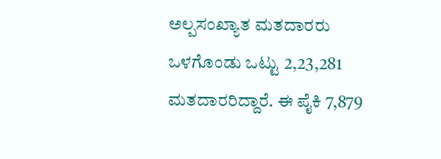ಅಲ್ಪಸಂಖ್ಯಾತ ಮತದಾರರು ಒಳಗೊಂಡು ಒಟ್ಟು 2,23,281 ಮತದಾರರಿದ್ದಾರೆ. ಈ ಪೈಕಿ 7,879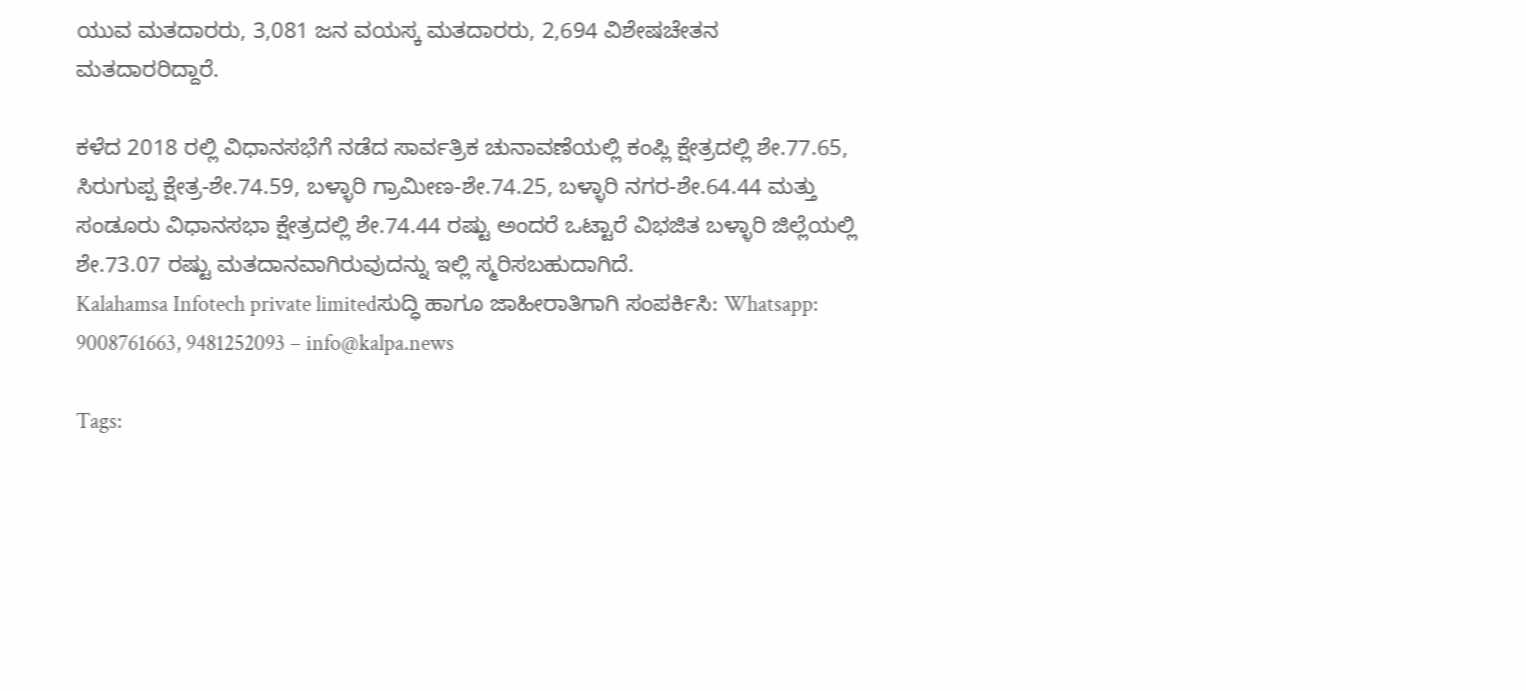ಯುವ ಮತದಾರರು, 3,081 ಜನ ವಯಸ್ಕ ಮತದಾರರು, 2,694 ವಿಶೇಷಚೇತನ ಮತದಾರರಿದ್ದಾರೆ.

ಕಳೆದ 2018 ರಲ್ಲಿ ವಿಧಾನಸಭೆಗೆ ನಡೆದ ಸಾರ್ವತ್ರಿಕ ಚುನಾವಣೆಯಲ್ಲಿ ಕಂಪ್ಲಿ ಕ್ಷೇತ್ರದಲ್ಲಿ ಶೇ.77.65, ಸಿರುಗುಪ್ಪ ಕ್ಷೇತ್ರ-ಶೇ.74.59, ಬಳ್ಳಾರಿ ಗ್ರಾಮೀಣ-ಶೇ.74.25, ಬಳ್ಳಾರಿ ನಗರ-ಶೇ.64.44 ಮತ್ತು ಸಂಡೂರು ವಿಧಾನಸಭಾ ಕ್ಷೇತ್ರದಲ್ಲಿ ಶೇ.74.44 ರಷ್ಟು ಅಂದರೆ ಒಟ್ಟಾರೆ ವಿಭಜಿತ ಬಳ್ಳಾರಿ ಜಿಲ್ಲೆಯಲ್ಲಿ ಶೇ.73.07 ರಷ್ಟು ಮತದಾನವಾಗಿರುವುದನ್ನು ಇಲ್ಲಿ ಸ್ಮರಿಸಬಹುದಾಗಿದೆ.
Kalahamsa Infotech private limitedಸುದ್ಧಿ ಹಾಗೂ ಜಾಹೀರಾತಿಗಾಗಿ ಸಂಪರ್ಕಿಸಿ: Whatsapp: 9008761663, 9481252093 – info@kalpa.news

Tags: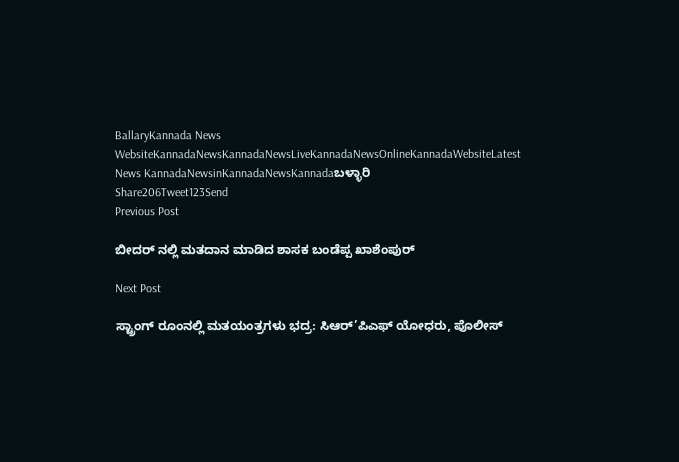BallaryKannada News WebsiteKannadaNewsKannadaNewsLiveKannadaNewsOnlineKannadaWebsiteLatest News KannadaNewsinKannadaNewsKannadaಬಳ್ಳಾರಿ
Share206Tweet123Send
Previous Post

ಬೀದರ್ ನಲ್ಲಿ ಮತದಾನ ಮಾಡಿದ ಶಾಸಕ ಬಂಡೆಪ್ಪ ಖಾಶೆಂಪುರ್

Next Post

ಸ್ಟ್ರಾಂಗ್ ರೂಂನಲ್ಲಿ ಮತಯಂತ್ರಗಳು ಭದ್ರ: ಸಿಆರ್’ಪಿಎಫ್ ಯೋಧರು, ಪೊಲೀಸ್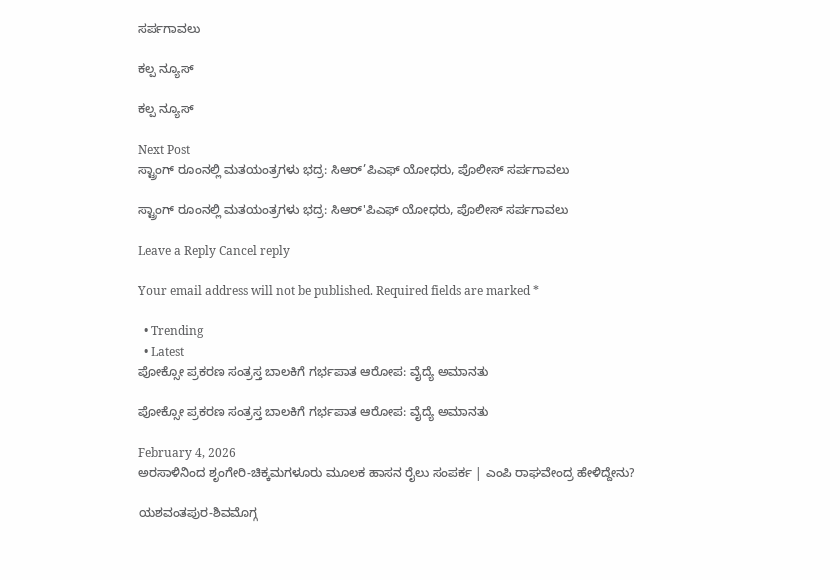ಸರ್ಪಗಾವಲು

ಕಲ್ಪ ನ್ಯೂಸ್

ಕಲ್ಪ ನ್ಯೂಸ್

Next Post
ಸ್ಟ್ರಾಂಗ್ ರೂಂನಲ್ಲಿ ಮತಯಂತ್ರಗಳು ಭದ್ರ: ಸಿಆರ್’ಪಿಎಫ್ ಯೋಧರು, ಪೊಲೀಸ್ ಸರ್ಪಗಾವಲು

ಸ್ಟ್ರಾಂಗ್ ರೂಂನಲ್ಲಿ ಮತಯಂತ್ರಗಳು ಭದ್ರ: ಸಿಆರ್'ಪಿಎಫ್ ಯೋಧರು, ಪೊಲೀಸ್ ಸರ್ಪಗಾವಲು

Leave a Reply Cancel reply

Your email address will not be published. Required fields are marked *

  • Trending
  • Latest
ಪೋಕ್ಸೋ ಪ್ರಕರಣ ಸಂತ್ರಸ್ತ ಬಾಲಕಿಗೆ ಗರ್ಭಪಾತ ಆರೋಪ: ವೈದ್ಯೆ ಅಮಾನತು

ಪೋಕ್ಸೋ ಪ್ರಕರಣ ಸಂತ್ರಸ್ತ ಬಾಲಕಿಗೆ ಗರ್ಭಪಾತ ಆರೋಪ: ವೈದ್ಯೆ ಅಮಾನತು

February 4, 2026
ಅರಸಾಳಿನಿಂದ ಶೃಂಗೇರಿ-ಚಿಕ್ಕಮಗಳೂರು ಮೂಲಕ ಹಾಸನ ರೈಲು ಸಂಪರ್ಕ | ಎಂಪಿ ರಾಘವೇಂದ್ರ ಹೇಳಿದ್ದೇನು?

ಯಶವಂತಪುರ-ಶಿವಮೊಗ್ಗ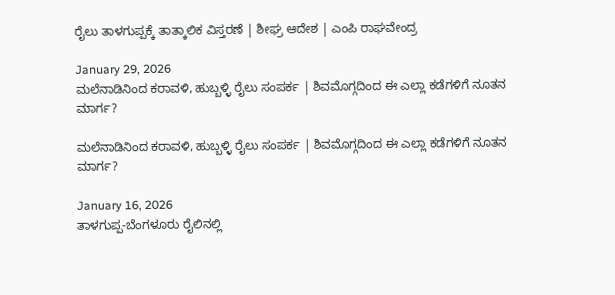ರೈಲು ತಾಳಗುಪ್ಪಕ್ಕೆ ತಾತ್ಕಾಲಿಕ ವಿಸ್ತರಣೆ | ಶೀಘ್ರ ಆದೇಶ | ಎಂಪಿ ರಾಘವೇಂದ್ರ

January 29, 2026
ಮಲೆನಾಡಿನಿಂದ ಕರಾವಳಿ, ಹುಬ್ಬಳ್ಳಿ ರೈಲು ಸಂಪರ್ಕ | ಶಿವಮೊಗ್ಗದಿಂದ ಈ ಎಲ್ಲಾ ಕಡೆಗಳಿಗೆ ನೂತನ ಮಾರ್ಗ?

ಮಲೆನಾಡಿನಿಂದ ಕರಾವಳಿ, ಹುಬ್ಬಳ್ಳಿ ರೈಲು ಸಂಪರ್ಕ | ಶಿವಮೊಗ್ಗದಿಂದ ಈ ಎಲ್ಲಾ ಕಡೆಗಳಿಗೆ ನೂತನ ಮಾರ್ಗ?

January 16, 2026
ತಾಳಗುಪ್ಪ-ಬೆಂಗಳೂರು ರೈಲಿನಲ್ಲಿ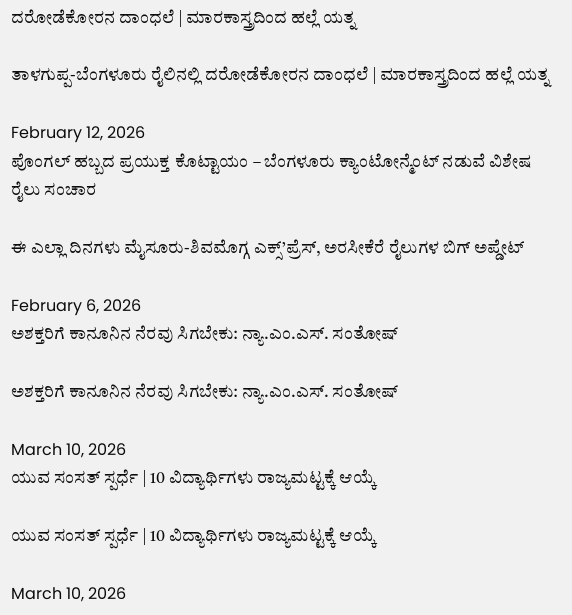ದರೋಡೆಕೋರನ ದಾಂಧಲೆ | ಮಾರಕಾಸ್ತ್ರದಿಂದ ಹಲ್ಲೆ ಯತ್ನ

ತಾಳಗುಪ್ಪ-ಬೆಂಗಳೂರು ರೈಲಿನಲ್ಲಿ ದರೋಡೆಕೋರನ ದಾಂಧಲೆ | ಮಾರಕಾಸ್ತ್ರದಿಂದ ಹಲ್ಲೆ ಯತ್ನ

February 12, 2026
ಪೊಂಗಲ್ ಹಬ್ಬದ ಪ್ರಯುಕ್ತ ಕೊಟ್ಟಾಯಂ – ಬೆಂಗಳೂರು ಕ್ಯಾಂಟೋನ್ಮೆಂಟ್ ನಡುವೆ ವಿಶೇಷ ರೈಲು ಸಂಚಾರ

ಈ ಎಲ್ಲಾ ದಿನಗಳು ಮೈಸೂರು-ಶಿವಮೊಗ್ಗ ಎಕ್ಸ್’ಪ್ರೆಸ್, ಅರಸೀಕೆರೆ ರೈಲುಗಳ ಬಿಗ್ ಅಪ್ಡೇಟ್

February 6, 2026
ಅಶಕ್ತರಿಗೆ ಕಾನೂನಿನ ನೆರವು ಸಿಗಬೇಕು: ನ್ಯಾ.ಎಂ.ಎಸ್. ಸಂತೋಷ್

ಅಶಕ್ತರಿಗೆ ಕಾನೂನಿನ ನೆರವು ಸಿಗಬೇಕು: ನ್ಯಾ.ಎಂ.ಎಸ್. ಸಂತೋಷ್

March 10, 2026
ಯುವ ಸಂಸತ್ ಸ್ಪರ್ಧೆ | 10 ವಿದ್ಯಾರ್ಥಿಗಳು ರಾಜ್ಯಮಟ್ಟಕ್ಕೆ ಆಯ್ಕೆ

ಯುವ ಸಂಸತ್ ಸ್ಪರ್ಧೆ | 10 ವಿದ್ಯಾರ್ಥಿಗಳು ರಾಜ್ಯಮಟ್ಟಕ್ಕೆ ಆಯ್ಕೆ

March 10, 2026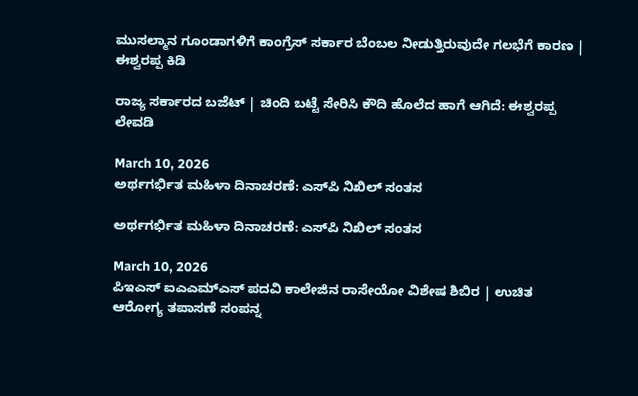ಮುಸಲ್ಮಾನ ಗೂಂಡಾಗಳಿಗೆ ಕಾಂಗ್ರೆಸ್ ಸರ್ಕಾರ ಬೆಂಬಲ ನೀಡುತ್ತಿರುವುದೇ ಗಲಭೆಗೆ ಕಾರಣ | ಈಶ್ವರಪ್ಪ ಕಿಡಿ

ರಾಜ್ಯ ಸರ್ಕಾರದ ಬಜೆಟ್ | ಚಿಂದಿ ಬಟ್ಟೆ ಸೇರಿಸಿ ಕೌದಿ ಹೊಲೆದ ಹಾಗೆ ಆಗಿದೆ: ಈಶ್ವರಪ್ಪ ಲೇವಡಿ

March 10, 2026
ಅರ್ಥಗರ್ಭಿತ ಮಹಿಳಾ ದಿನಾಚರಣೆ: ಎಸ್‌ಪಿ ನಿಖಿಲ್ ಸಂತಸ

ಅರ್ಥಗರ್ಭಿತ ಮಹಿಳಾ ದಿನಾಚರಣೆ: ಎಸ್‌ಪಿ ನಿಖಿಲ್ ಸಂತಸ

March 10, 2026
ಪಿಇಎಸ್ ಐಎಎಮ್‌ಎಸ್ ಪದವಿ ಕಾಲೇಜಿನ ರಾಸೇಯೋ ವಿಶೇಷ ಶಿಬಿರ | ಉಚಿತ ಆರೋಗ್ಯ ತಪಾಸಣೆ ಸಂಪನ್ನ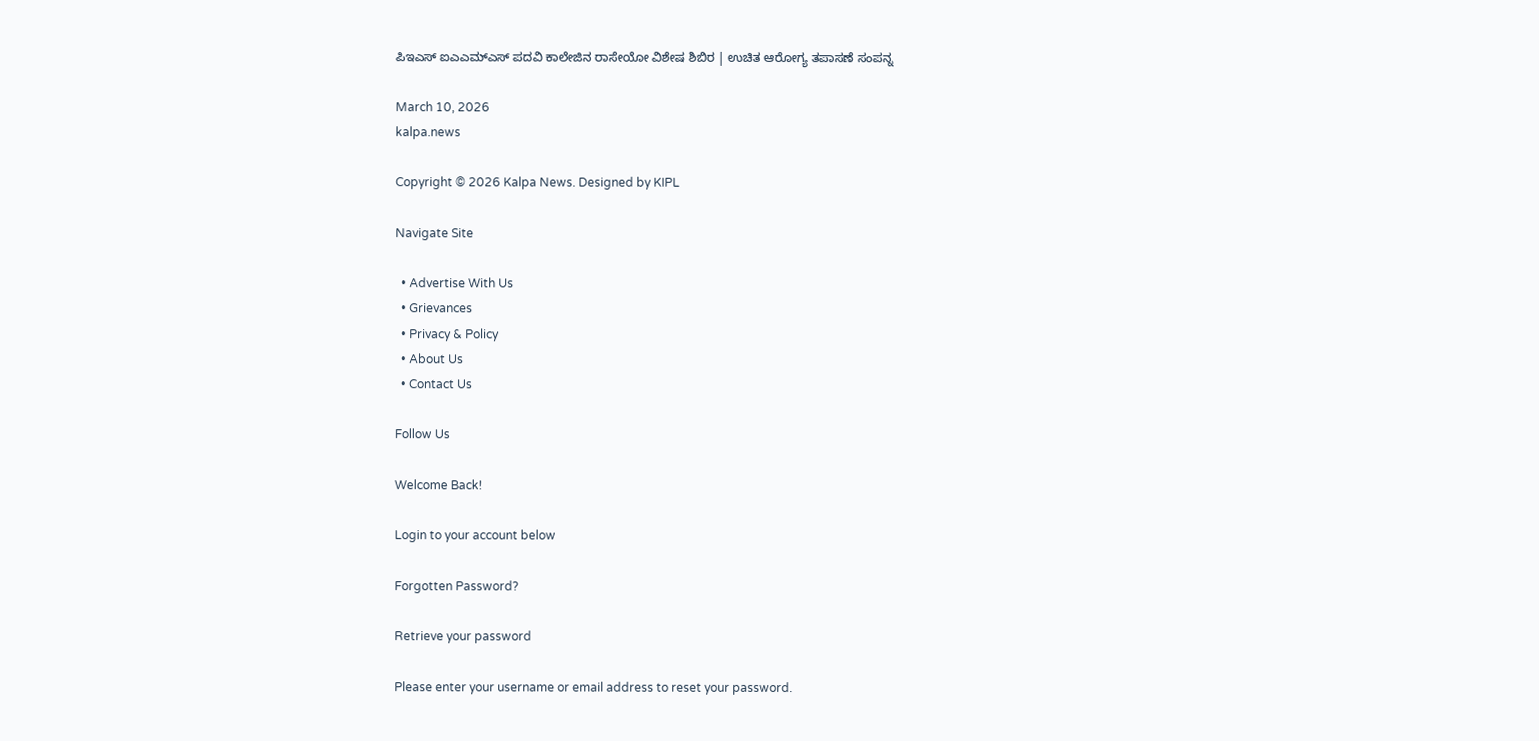ಪಿಇಎಸ್ ಐಎಎಮ್‌ಎಸ್ ಪದವಿ ಕಾಲೇಜಿನ ರಾಸೇಯೋ ವಿಶೇಷ ಶಿಬಿರ | ಉಚಿತ ಆರೋಗ್ಯ ತಪಾಸಣೆ ಸಂಪನ್ನ

March 10, 2026
kalpa.news

Copyright © 2026 Kalpa News. Designed by KIPL

Navigate Site

  • Advertise With Us
  • Grievances
  • Privacy & Policy
  • About Us
  • Contact Us

Follow Us

Welcome Back!

Login to your account below

Forgotten Password?

Retrieve your password

Please enter your username or email address to reset your password.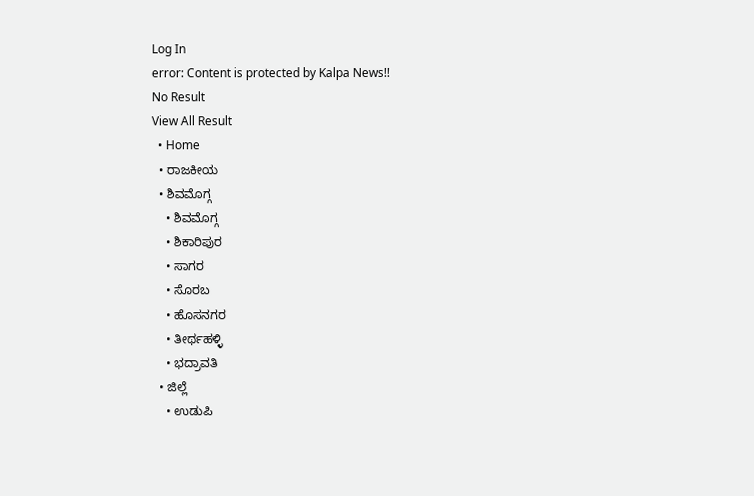Log In
error: Content is protected by Kalpa News!!
No Result
View All Result
  • Home
  • ರಾಜಕೀಯ
  • ಶಿವಮೊಗ್ಗ
    • ಶಿವಮೊಗ್ಗ
    • ಶಿಕಾರಿಪುರ
    • ಸಾಗರ
    • ಸೊರಬ
    • ಹೊಸನಗರ
    • ತೀರ್ಥಹಳ್ಳಿ
    • ಭದ್ರಾವತಿ
  • ಜಿಲ್ಲೆ
    • ಉಡುಪಿ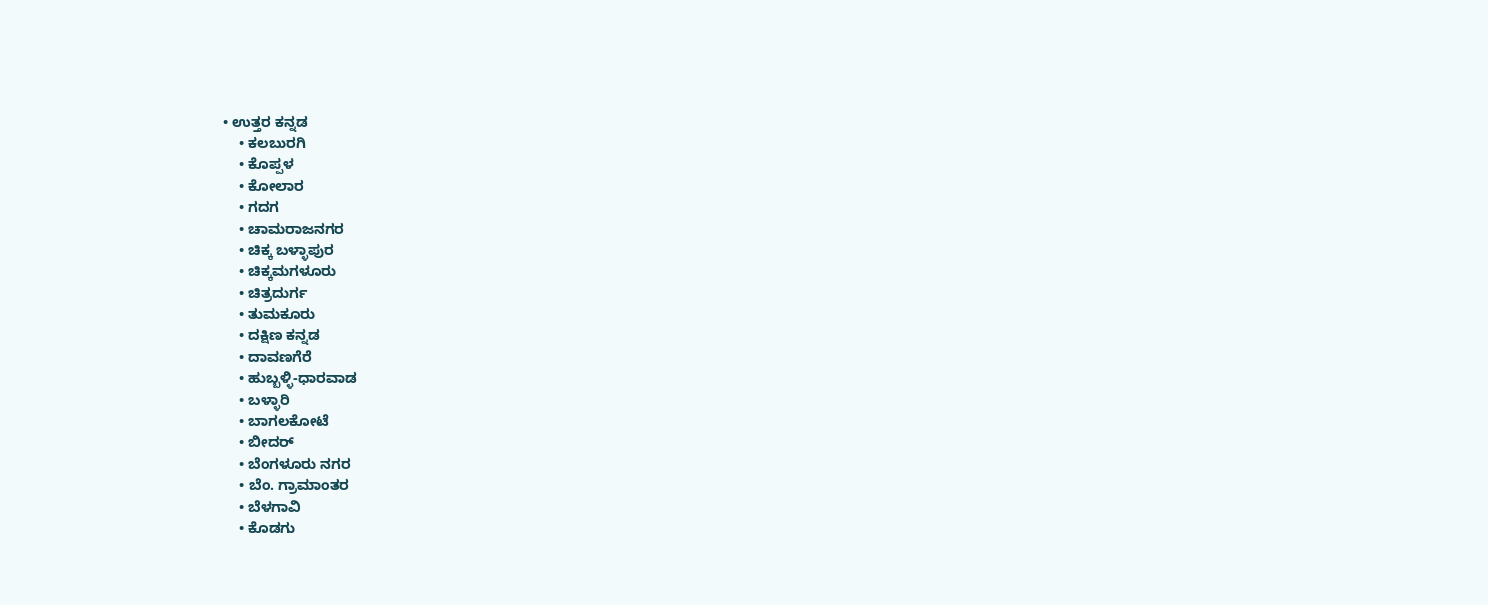• ಉತ್ತರ ಕನ್ನಡ
    • ಕಲಬುರಗಿ
    • ಕೊಪ್ಪಳ
    • ಕೋಲಾರ
    • ಗದಗ
    • ಚಾಮರಾಜನಗರ
    • ಚಿಕ್ಕ ಬಳ್ಳಾಪುರ
    • ಚಿಕ್ಕಮಗಳೂರು
    • ಚಿತ್ರದುರ್ಗ
    • ತುಮಕೂರು
    • ದಕ್ಷಿಣ ಕನ್ನಡ
    • ದಾವಣಗೆರೆ
    • ಹುಬ್ಬಳ್ಳಿ-ಧಾರವಾಡ
    • ಬಳ್ಳಾರಿ
    • ಬಾಗಲಕೋಟೆ
    • ಬೀದರ್
    • ಬೆಂಗಳೂರು ನಗರ
    • ಬೆಂ. ಗ್ರಾಮಾಂತರ
    • ಬೆಳಗಾವಿ
    • ಕೊಡಗು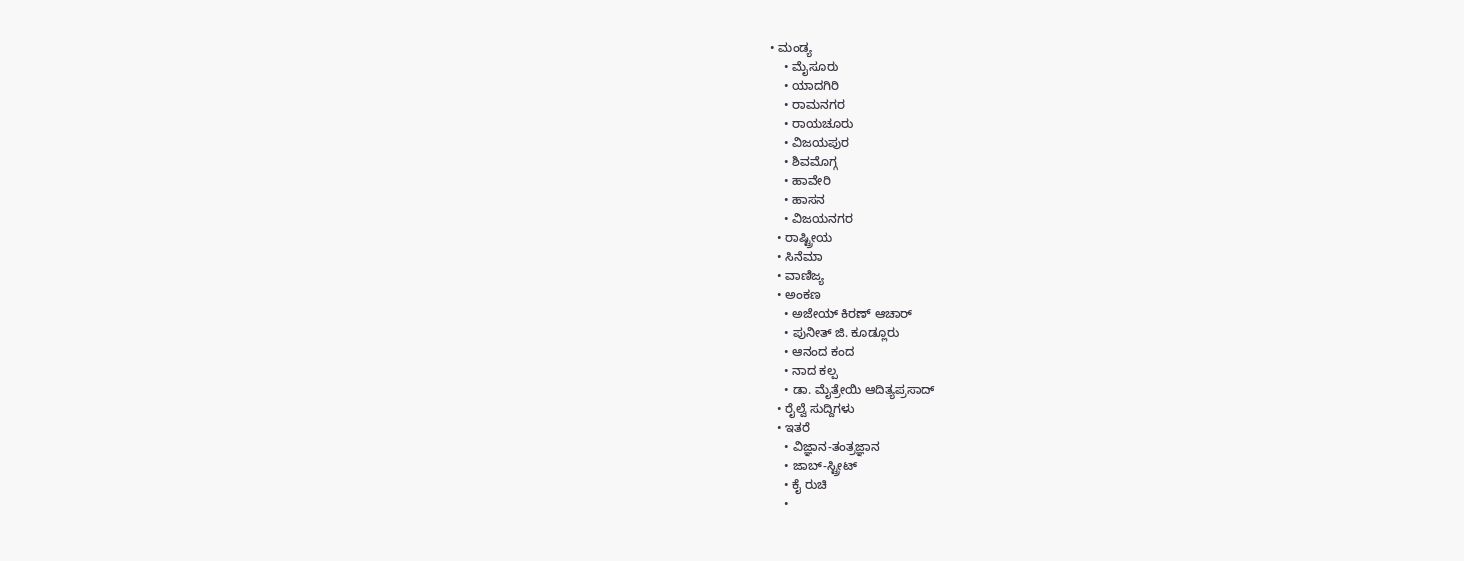• ಮಂಡ್ಯ
    • ಮೈಸೂರು
    • ಯಾದಗಿರಿ
    • ರಾಮನಗರ
    • ರಾಯಚೂರು
    • ವಿಜಯಪುರ
    • ಶಿವಮೊಗ್ಗ
    • ಹಾವೇರಿ
    • ಹಾಸನ
    • ವಿಜಯನಗರ
  • ರಾಷ್ಟ್ರೀಯ
  • ಸಿನೆಮಾ
  • ವಾಣಿಜ್ಯ
  • ಅಂಕಣ
    • ಅಜೇಯ್ ಕಿರಣ್ ಆಚಾರ್
    • ಪುನೀತ್ ಜಿ. ಕೂಡ್ಲೂರು
    • ಆನಂದ ಕಂದ
    • ನಾದ ಕಲ್ಪ
    • ಡಾ. ಮೈತ್ರೇಯಿ ಆದಿತ್ಯಪ್ರಸಾದ್
  • ರೈಲ್ವೆ ಸುದ್ದಿಗಳು
  • ಇತರೆ
    • ವಿಜ್ಞಾನ-ತಂತ್ರಜ್ಞಾನ
    • ಜಾಬ್-ಸ್ಟ್ರೀಟ್
    • ಕೈ ರುಚಿ
    •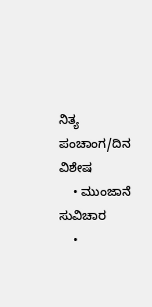ನಿತ್ಯ ಪಂಚಾಂಗ/ದಿನ ವಿಶೇಷ
    • ಮುಂಜಾನೆ ಸುವಿಚಾರ
    •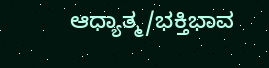ಆಧ್ಯಾತ್ಮ/ಭಕ್ತಿಭಾವ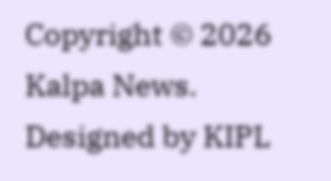Copyright © 2026 Kalpa News. Designed by KIPL